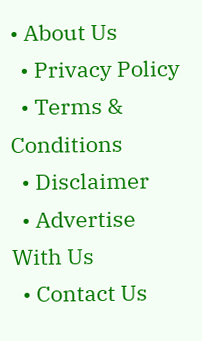• About Us
  • Privacy Policy
  • Terms & Conditions
  • Disclaimer
  • Advertise With Us
  • Contact Us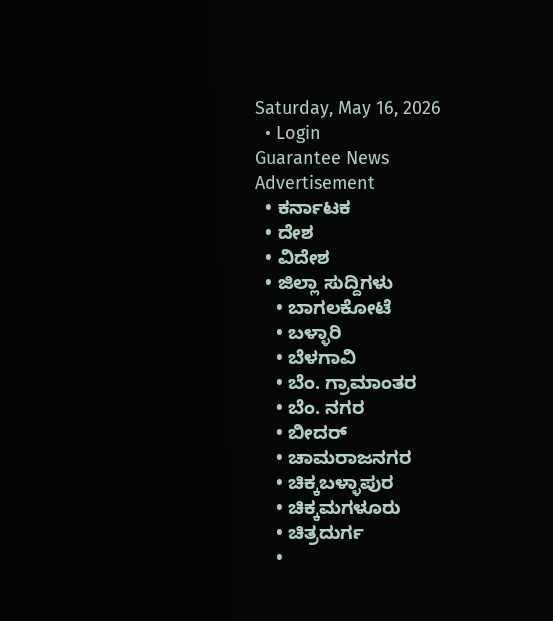Saturday, May 16, 2026
  • Login
Guarantee News
Advertisement
  • ಕರ್ನಾಟಕ
  • ದೇಶ
  • ವಿದೇಶ
  • ಜಿಲ್ಲಾ ಸುದ್ದಿಗಳು
    • ಬಾಗಲಕೋಟೆ
    • ಬಳ್ಳಾರಿ
    • ಬೆಳಗಾವಿ
    • ಬೆಂ. ಗ್ರಾಮಾಂತರ
    • ಬೆಂ. ನಗರ
    • ಬೀದರ್
    • ಚಾಮರಾಜನಗರ
    • ಚಿಕ್ಕಬಳ್ಳಾಪುರ
    • ಚಿಕ್ಕಮಗಳೂರು
    • ಚಿತ್ರದುರ್ಗ
    •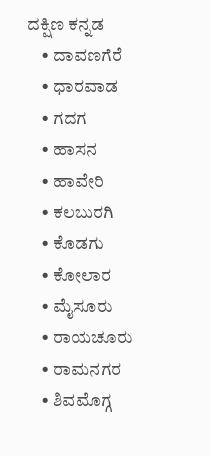ದಕ್ಷಿಣ ಕನ್ನಡ
    • ದಾವಣಗೆರೆ
    • ಧಾರವಾಡ
    • ಗದಗ
    • ಹಾಸನ
    • ಹಾವೇರಿ
    • ಕಲಬುರಗಿ
    • ಕೊಡಗು
    • ಕೋಲಾರ
    • ಮೈಸೂರು
    • ರಾಯಚೂರು
    • ರಾಮನಗರ
    • ಶಿವಮೊಗ್ಗ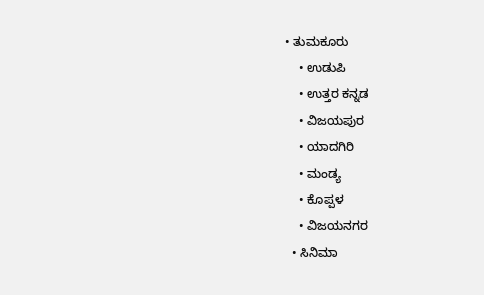• ತುಮಕೂರು
    • ಉಡುಪಿ
    • ಉತ್ತರ ಕನ್ನಡ
    • ವಿಜಯಪುರ
    • ಯಾದಗಿರಿ
    • ಮಂಡ್ಯ
    • ಕೊಪ್ಪಳ
    • ವಿಜಯನಗರ
  • ಸಿನಿಮಾ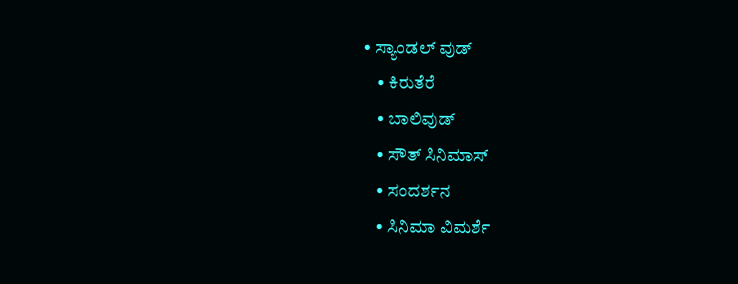• ಸ್ಯಾಂಡಲ್ ವುಡ್
    • ಕಿರುತೆರೆ
    • ಬಾಲಿವುಡ್
    • ಸೌತ್ ಸಿನಿಮಾಸ್
    • ಸಂದರ್ಶನ
    • ಸಿನಿಮಾ ವಿಮರ್ಶೆ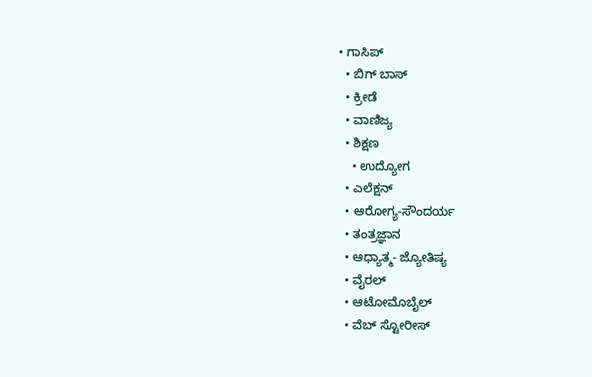• ಗಾಸಿಪ್
  • ಬಿಗ್ ಬಾಸ್
  • ಕ್ರೀಡೆ
  • ವಾಣಿಜ್ಯ
  • ಶಿಕ್ಷಣ
    • ಉದ್ಯೋಗ
  • ಎಲೆಕ್ಷನ್
  • ಆರೋಗ್ಯ-ಸೌಂದರ್ಯ
  • ತಂತ್ರಜ್ಞಾನ
  • ಆಧ್ಯಾತ್ಮ- ಜ್ಯೋತಿಷ್ಯ
  • ವೈರಲ್
  • ಆಟೋಮೊಬೈಲ್
  • ವೆಬ್ ಸ್ಟೋರೀಸ್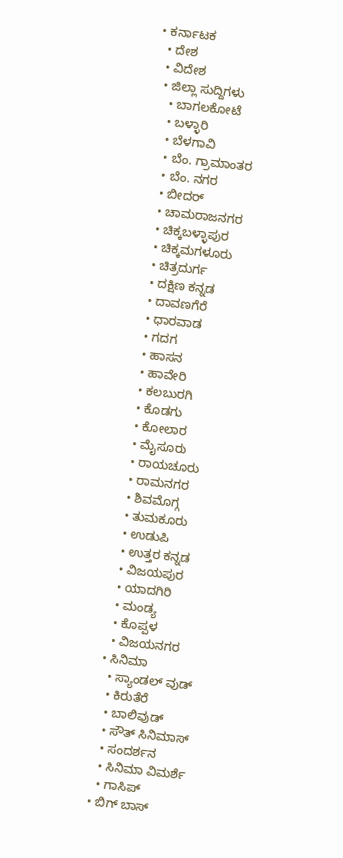• ಕರ್ನಾಟಕ
  • ದೇಶ
  • ವಿದೇಶ
  • ಜಿಲ್ಲಾ ಸುದ್ದಿಗಳು
    • ಬಾಗಲಕೋಟೆ
    • ಬಳ್ಳಾರಿ
    • ಬೆಳಗಾವಿ
    • ಬೆಂ. ಗ್ರಾಮಾಂತರ
    • ಬೆಂ. ನಗರ
    • ಬೀದರ್
    • ಚಾಮರಾಜನಗರ
    • ಚಿಕ್ಕಬಳ್ಳಾಪುರ
    • ಚಿಕ್ಕಮಗಳೂರು
    • ಚಿತ್ರದುರ್ಗ
    • ದಕ್ಷಿಣ ಕನ್ನಡ
    • ದಾವಣಗೆರೆ
    • ಧಾರವಾಡ
    • ಗದಗ
    • ಹಾಸನ
    • ಹಾವೇರಿ
    • ಕಲಬುರಗಿ
    • ಕೊಡಗು
    • ಕೋಲಾರ
    • ಮೈಸೂರು
    • ರಾಯಚೂರು
    • ರಾಮನಗರ
    • ಶಿವಮೊಗ್ಗ
    • ತುಮಕೂರು
    • ಉಡುಪಿ
    • ಉತ್ತರ ಕನ್ನಡ
    • ವಿಜಯಪುರ
    • ಯಾದಗಿರಿ
    • ಮಂಡ್ಯ
    • ಕೊಪ್ಪಳ
    • ವಿಜಯನಗರ
  • ಸಿನಿಮಾ
    • ಸ್ಯಾಂಡಲ್ ವುಡ್
    • ಕಿರುತೆರೆ
    • ಬಾಲಿವುಡ್
    • ಸೌತ್ ಸಿನಿಮಾಸ್
    • ಸಂದರ್ಶನ
    • ಸಿನಿಮಾ ವಿಮರ್ಶೆ
    • ಗಾಸಿಪ್
  • ಬಿಗ್ ಬಾಸ್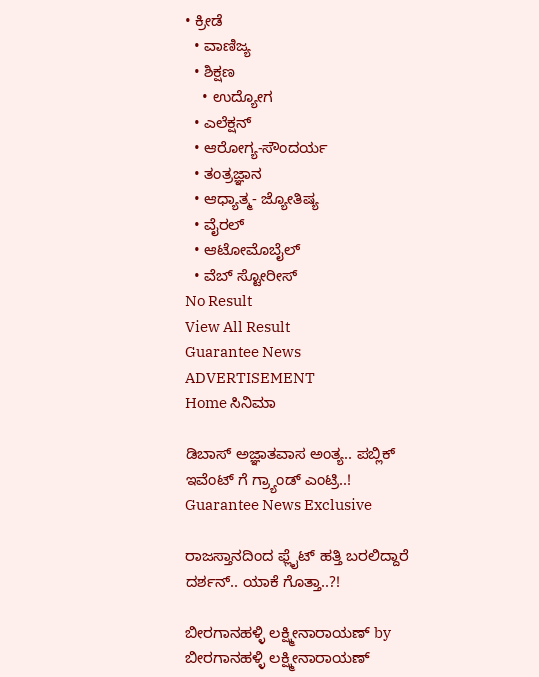• ಕ್ರೀಡೆ
  • ವಾಣಿಜ್ಯ
  • ಶಿಕ್ಷಣ
    • ಉದ್ಯೋಗ
  • ಎಲೆಕ್ಷನ್
  • ಆರೋಗ್ಯ-ಸೌಂದರ್ಯ
  • ತಂತ್ರಜ್ಞಾನ
  • ಆಧ್ಯಾತ್ಮ- ಜ್ಯೋತಿಷ್ಯ
  • ವೈರಲ್
  • ಆಟೋಮೊಬೈಲ್
  • ವೆಬ್ ಸ್ಟೋರೀಸ್
No Result
View All Result
Guarantee News
ADVERTISEMENT
Home ಸಿನಿಮಾ

ಡಿಬಾಸ್ ಅಜ್ಞಾತವಾಸ ಅಂತ್ಯ.. ಪಬ್ಲಿಕ್ ಇವೆಂಟ್ ಗೆ ಗ್ರ್ಯಾಂಡ್ ಎಂಟ್ರಿ..! Guarantee News Exclusive

ರಾಜಸ್ತಾನದಿಂದ ಫ್ಲೈಟ್ ಹತ್ತಿ ಬರಲಿದ್ದಾರೆ ದರ್ಶನ್.. ಯಾಕೆ ಗೊತ್ತಾ..?!

ಬೀರಗಾನಹಳ್ಳಿ ಲಕ್ಷ್ಮೀನಾರಾಯಣ್ by ಬೀರಗಾನಹಳ್ಳಿ ಲಕ್ಷ್ಮೀನಾರಾಯಣ್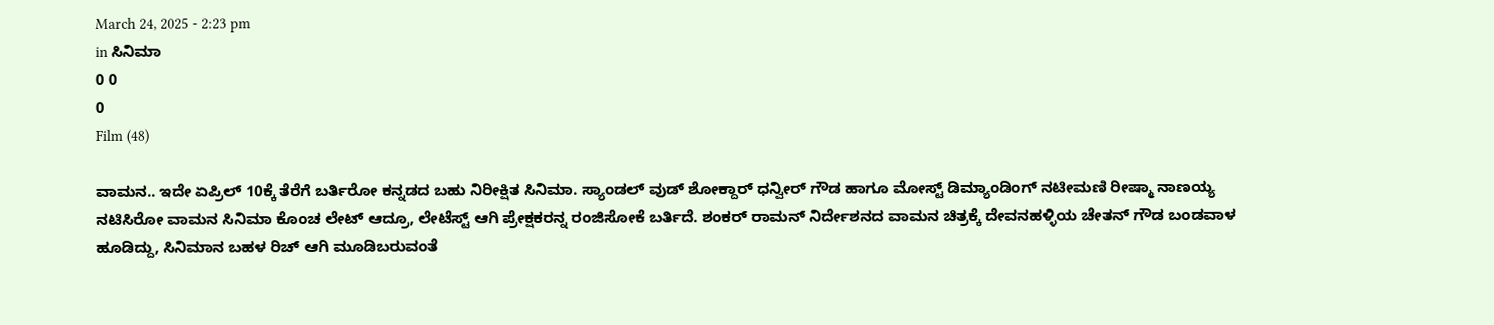March 24, 2025 - 2:23 pm
in ಸಿನಿಮಾ
0 0
0
Film (48)

ವಾಮನ.. ಇದೇ ಏಪ್ರಿಲ್ 10ಕ್ಕೆ ತೆರೆಗೆ ಬರ್ತಿರೋ ಕನ್ನಡದ ಬಹು ನಿರೀಕ್ಷಿತ ಸಿನಿಮಾ. ಸ್ಯಾಂಡಲ್ ವುಡ್ ಶೋಕ್ದಾರ್ ಧನ್ವೀರ್ ಗೌಡ ಹಾಗೂ ಮೋಸ್ಟ್ ಡಿಮ್ಯಾಂಡಿಂಗ್ ನಟೀಮಣಿ ರೀಷ್ಮಾ ನಾಣಯ್ಯ ನಟಿಸಿರೋ ವಾಮನ ಸಿನಿಮಾ ಕೊಂಚ ಲೇಟ್ ಆದ್ರೂ, ಲೇಟೆಸ್ಟ್ ಆಗಿ ಪ್ರೇಕ್ಷಕರನ್ನ ರಂಜಿಸೋಕೆ ಬರ್ತಿದೆ. ಶಂಕರ್ ರಾಮನ್ ನಿರ್ದೇಶನದ ವಾಮನ ಚಿತ್ರಕ್ಕೆ ದೇವನಹಳ್ಳಿಯ ಚೇತನ್ ಗೌಡ ಬಂಡವಾಳ ಹೂಡಿದ್ದು, ಸಿನಿಮಾನ ಬಹಳ ರಿಚ್ ಆಗಿ ಮೂಡಿಬರುವಂತೆ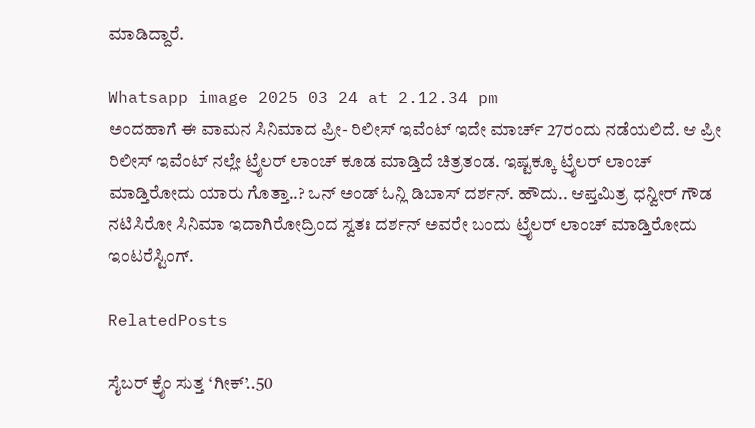ಮಾಡಿದ್ದಾರೆ.

Whatsapp image 2025 03 24 at 2.12.34 pm
ಅಂದಹಾಗೆ ಈ ವಾಮನ ಸಿನಿಮಾದ ಪ್ರೀ- ರಿಲೀಸ್ ಇವೆಂಟ್ ಇದೇ ಮಾರ್ಚ್ 27ರಂದು ನಡೆಯಲಿದೆ. ಆ ಪ್ರೀ ರಿಲೀಸ್ ಇವೆಂಟ್ ನಲ್ಲೇ ಟ್ರೈಲರ್ ಲಾಂಚ್ ಕೂಡ ಮಾಡ್ತಿದೆ ಚಿತ್ರತಂಡ. ಇಷ್ಟಕ್ಕೂ ಟ್ರೈಲರ್ ಲಾಂಚ್ ಮಾಡ್ತಿರೋದು ಯಾರು ಗೊತ್ತಾ..? ಒನ್ ಅಂಡ್ ಓನ್ಲಿ ಡಿಬಾಸ್ ದರ್ಶನ್. ಹೌದು.. ಆಪ್ತಮಿತ್ರ ಧನ್ವೀರ್ ಗೌಡ ನಟಿಸಿರೋ ಸಿನಿಮಾ ಇದಾಗಿರೋದ್ರಿಂದ ಸ್ವತಃ ದರ್ಶನ್ ಅವರೇ ಬಂದು ಟ್ರೈಲರ್ ಲಾಂಚ್ ಮಾಡ್ತಿರೋದು ಇಂಟರೆಸ್ಟಿಂಗ್.

RelatedPosts

ಸೈಬರ್ ಕ್ರೈಂ ಸುತ್ತ ‘ಗೀಕ್’..50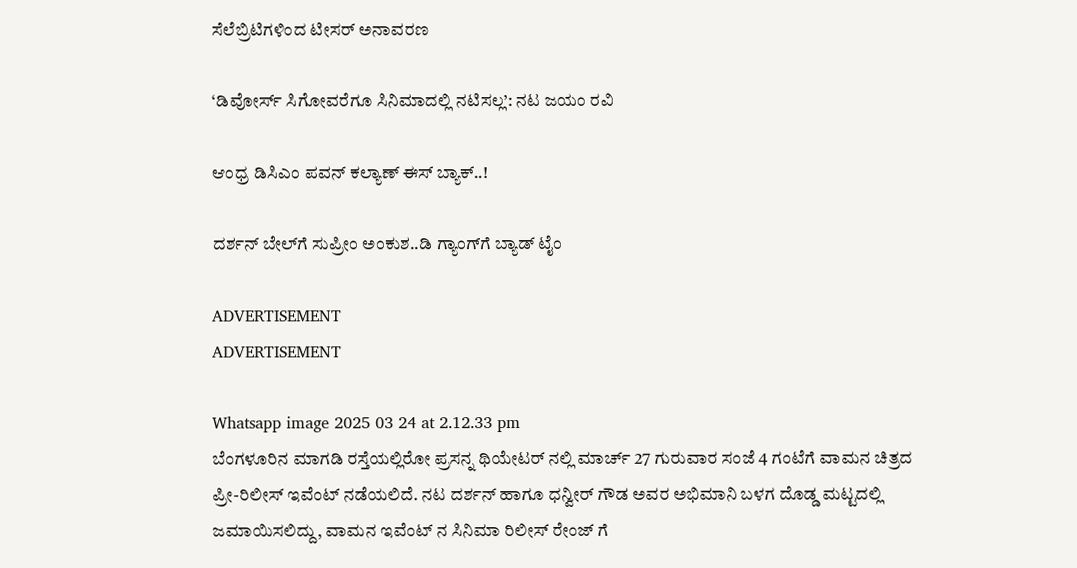ಸೆಲೆಬ್ರಿಟಿಗಳಿಂದ ಟೀಸರ್ ಅನಾವರಣ

‘ಡಿವೋರ್ಸ್ ಸಿಗೋವರೆಗೂ ಸಿನಿಮಾದಲ್ಲಿ ನಟಿಸಲ್ಲ’: ನಟ ಜಯಂ ರವಿ

ಆಂಧ್ರ ಡಿಸಿಎಂ ಪವನ್ ಕಲ್ಯಾಣ್ ಈಸ್ ಬ್ಯಾಕ್..!

ದರ್ಶನ್ ಬೇಲ್‌ಗೆ ಸುಪ್ರೀಂ ಅಂಕುಶ..ಡಿ ಗ್ಯಾಂಗ್‌ಗೆ ಬ್ಯಾಡ್ ಟೈಂ

ADVERTISEMENT
ADVERTISEMENT

Whatsapp image 2025 03 24 at 2.12.33 pm
ಬೆಂಗಳೂರಿನ ಮಾಗಡಿ ರಸ್ತೆಯಲ್ಲಿರೋ ಪ್ರಸನ್ನ ಥಿಯೇಟರ್ ನಲ್ಲಿ ಮಾರ್ಚ್ 27 ಗುರುವಾರ ಸಂಜೆ 4 ಗಂಟೆಗೆ ವಾಮನ ಚಿತ್ರದ ಪ್ರೀ-ರಿಲೀಸ್ ಇವೆಂಟ್ ನಡೆಯಲಿದೆ. ನಟ ದರ್ಶನ್ ಹಾಗೂ ಧನ್ವೀರ್ ಗೌಡ ಅವರ ಅಭಿಮಾನಿ ಬಳಗ ದೊಡ್ಡ ಮಟ್ಟದಲ್ಲಿ ಜಮಾಯಿಸಲಿದ್ದು, ವಾಮನ ಇವೆಂಟ್ ನ ಸಿನಿಮಾ ರಿಲೀಸ್ ರೇಂಜ್ ಗೆ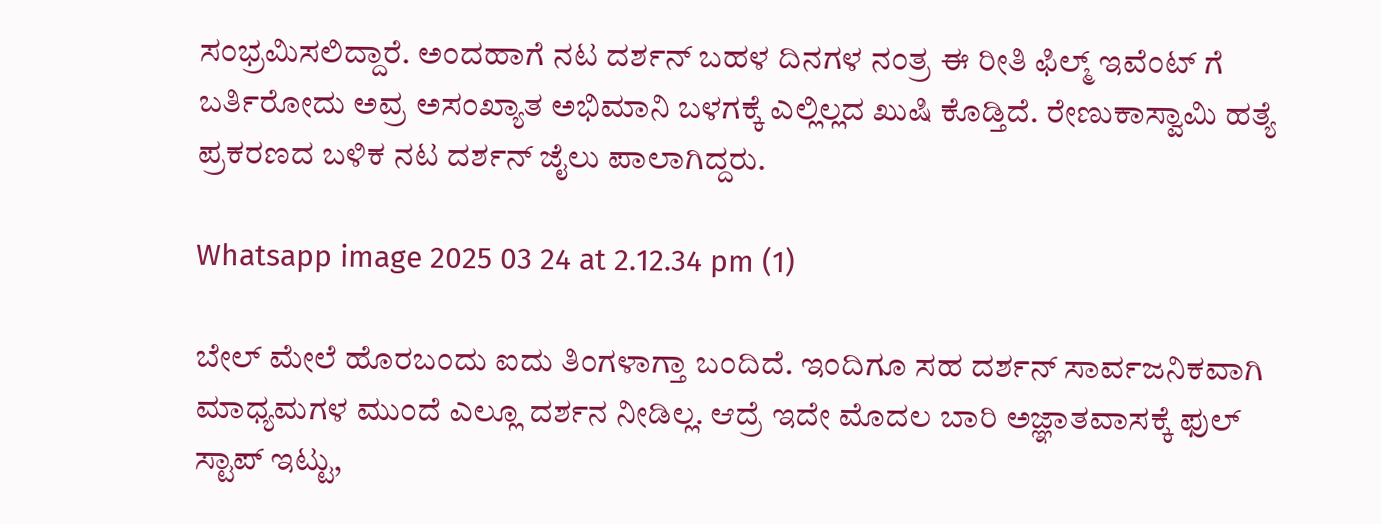ಸಂಭ್ರಮಿಸಲಿದ್ದಾರೆ. ಅಂದಹಾಗೆ ನಟ ದರ್ಶನ್ ಬಹಳ ದಿನಗಳ ನಂತ್ರ ಈ ರೀತಿ ಫಿಲ್ಮ್ ಇವೆಂಟ್ ಗೆ ಬರ್ತಿರೋದು ಅವ್ರ ಅಸಂಖ್ಯಾತ ಅಭಿಮಾನಿ ಬಳಗಕ್ಕೆ ಎಲ್ಲಿಲ್ಲದ ಖುಷಿ ಕೊಡ್ತಿದೆ. ರೇಣುಕಾಸ್ವಾಮಿ ಹತ್ಯೆ ಪ್ರಕರಣದ ಬಳಿಕ ನಟ ದರ್ಶನ್ ಜೈಲು ಪಾಲಾಗಿದ್ದರು.

Whatsapp image 2025 03 24 at 2.12.34 pm (1)

ಬೇಲ್ ಮೇಲೆ ಹೊರಬಂದು ಐದು ತಿಂಗಳಾಗ್ತಾ ಬಂದಿದೆ. ಇಂದಿಗೂ ಸಹ ದರ್ಶನ್ ಸಾರ್ವಜನಿಕವಾಗಿ ಮಾಧ್ಯಮಗಳ ಮುಂದೆ ಎಲ್ಲೂ ದರ್ಶನ ನೀಡಿಲ್ಲ. ಆದ್ರೆ ಇದೇ ಮೊದಲ ಬಾರಿ ಅಜ್ಞಾತವಾಸಕ್ಕೆ ಫುಲ್ ಸ್ಟಾಪ್ ಇಟ್ಟು,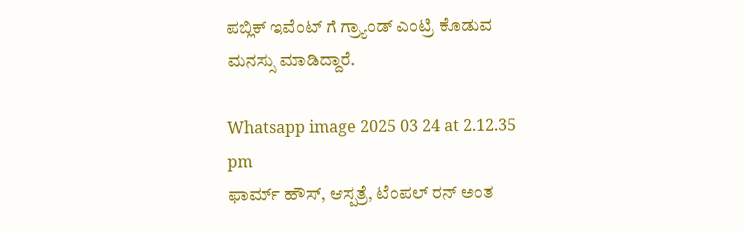ಪಬ್ಲಿಕ್ ಇವೆಂಟ್ ಗೆ ಗ್ರ್ಯಾಂಡ್ ಎಂಟ್ರಿ ಕೊಡುವ ಮನಸ್ಸು ಮಾಡಿದ್ದಾರೆ.

Whatsapp image 2025 03 24 at 2.12.35 pm
ಫಾರ್ಮ್ ಹೌಸ್, ಆಸ್ಪತ್ರೆ, ಟೆಂಪಲ್ ರನ್ ಅಂತ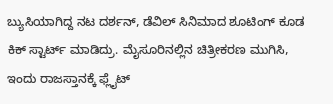ಬ್ಯುಸಿಯಾಗಿದ್ದ ನಟ ದರ್ಶನ್, ಡೆವಿಲ್ ಸಿನಿಮಾದ ಶೂಟಿಂಗ್ ಕೂಡ ಕಿಕ್ ಸ್ಟಾರ್ಟ್ ಮಾಡಿದ್ರು. ಮೈಸೂರಿನಲ್ಲಿನ ಚಿತ್ರೀಕರಣ ಮುಗಿಸಿ, ಇಂದು ರಾಜಸ್ತಾನಕ್ಕೆ ಫ್ಲೈಟ್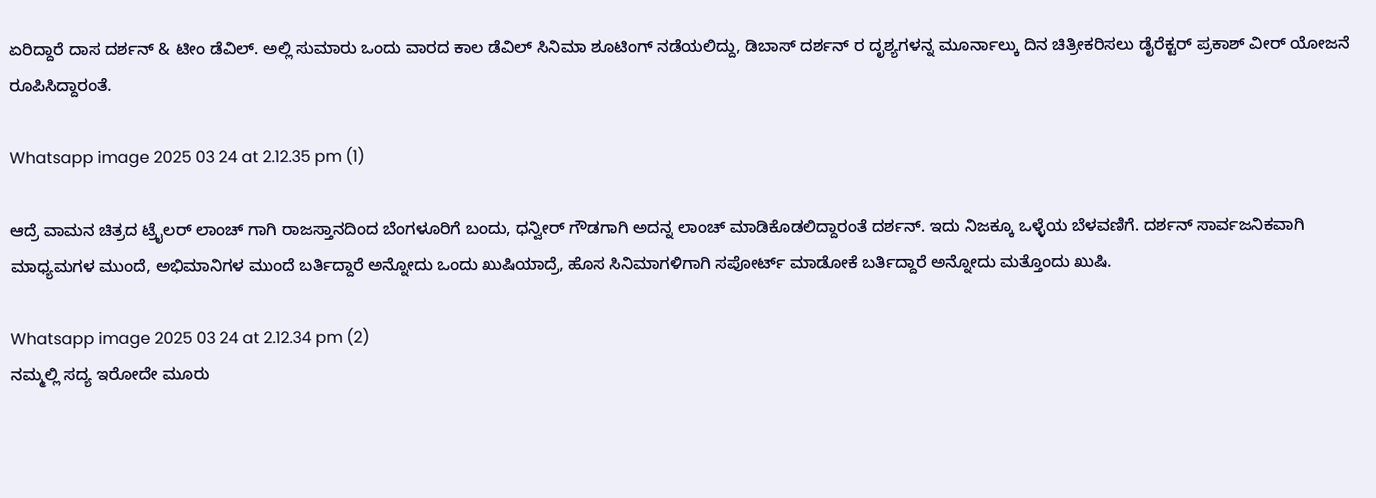ಏರಿದ್ದಾರೆ ದಾಸ ದರ್ಶನ್ & ಟೀಂ ಡೆವಿಲ್. ಅಲ್ಲಿ ಸುಮಾರು ಒಂದು ವಾರದ ಕಾಲ ಡೆವಿಲ್ ಸಿನಿಮಾ ಶೂಟಿಂಗ್ ನಡೆಯಲಿದ್ದು, ಡಿಬಾಸ್ ದರ್ಶನ್ ರ ದೃಶ್ಯಗಳನ್ನ ಮೂರ್ನಾಲ್ಕು ದಿನ ಚಿತ್ರೀಕರಿಸಲು ಡೈರೆಕ್ಟರ್ ಪ್ರಕಾಶ್ ವೀರ್ ಯೋಜನೆ ರೂಪಿಸಿದ್ದಾರಂತೆ.

Whatsapp image 2025 03 24 at 2.12.35 pm (1)

ಆದ್ರೆ ವಾಮನ ಚಿತ್ರದ ಟ್ರೈಲರ್ ಲಾಂಚ್ ಗಾಗಿ ರಾಜಸ್ತಾನದಿಂದ ಬೆಂಗಳೂರಿಗೆ ಬಂದು, ಧನ್ವೀರ್ ಗೌಡಗಾಗಿ ಅದನ್ನ ಲಾಂಚ್ ಮಾಡಿಕೊಡಲಿದ್ದಾರಂತೆ ದರ್ಶನ್. ಇದು ನಿಜಕ್ಕೂ ಒಳ್ಳೆಯ ಬೆಳವಣಿಗೆ. ದರ್ಶನ್ ಸಾರ್ವಜನಿಕವಾಗಿ ಮಾಧ್ಯಮಗಳ ಮುಂದೆ, ಅಭಿಮಾನಿಗಳ ಮುಂದೆ ಬರ್ತಿದ್ದಾರೆ ಅನ್ನೋದು ಒಂದು ಖುಷಿಯಾದ್ರೆ, ಹೊಸ ಸಿನಿಮಾಗಳಿಗಾಗಿ ಸಪೋರ್ಟ್ ಮಾಡೋಕೆ ಬರ್ತಿದ್ದಾರೆ ಅನ್ನೋದು ಮತ್ತೊಂದು ಖುಷಿ.

Whatsapp image 2025 03 24 at 2.12.34 pm (2)
ನಮ್ಮಲ್ಲಿ ಸದ್ಯ ಇರೋದೇ ಮೂರು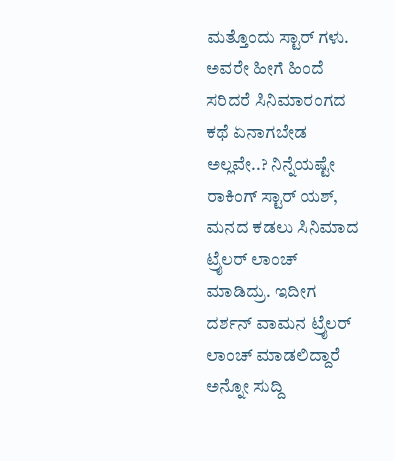ಮತ್ತೊಂದು ಸ್ಟಾರ್ ಗಳು. ಅವರೇ ಹೀಗೆ ಹಿಂದೆ ಸರಿದರೆ ಸಿನಿಮಾರಂಗದ ಕಥೆ ಏನಾಗಬೇಡ ಅಲ್ಲವೇ..? ನಿನ್ನೆಯಷ್ಟೇ ರಾಕಿಂಗ್ ಸ್ಟಾರ್ ಯಶ್, ಮನದ ಕಡಲು ಸಿನಿಮಾದ ಟ್ರೈಲರ್ ಲಾಂಚ್ ಮಾಡಿದ್ರು. ಇದೀಗ ದರ್ಶನ್ ವಾಮನ ಟ್ರೈಲರ್ ಲಾಂಚ್ ಮಾಡಲಿದ್ದಾರೆ ಅನ್ನೋ ಸುದ್ದಿ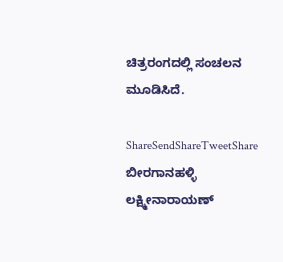ಚಿತ್ರರಂಗದಲ್ಲಿ ಸಂಚಲನ ಮೂಡಿಸಿದೆ.

ShareSendShareTweetShare
ಬೀರಗಾನಹಳ್ಳಿ ಲಕ್ಷ್ಮೀನಾರಾಯಣ್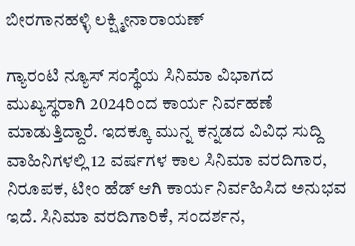ಬೀರಗಾನಹಳ್ಳಿ ಲಕ್ಷ್ಮೀನಾರಾಯಣ್

ಗ್ಯಾರಂಟಿ ನ್ಯೂಸ್ ಸಂಸ್ಥೆಯ ಸಿನಿಮಾ ವಿಭಾಗದ ಮುಖ್ಯಸ್ಥರಾಗಿ 2024ರಿಂದ ಕಾರ್ಯ ನಿರ್ವಹಣೆ ಮಾಡುತ್ತಿದ್ದಾರೆ. ಇದಕ್ಕೂ ಮುನ್ನ ಕನ್ನಡದ ವಿವಿಧ ಸುದ್ದಿ ವಾಹಿನಿಗಳಲ್ಲಿ 12 ವರ್ಷಗಳ ಕಾಲ ಸಿನಿಮಾ ವರದಿಗಾರ, ನಿರೂಪಕ, ಟೀಂ ಹೆಡ್ ಆಗಿ ಕಾರ್ಯ ನಿರ್ವಹಿಸಿದ ಅನುಭವ ಇದೆ. ಸಿನಿಮಾ ವರದಿಗಾರಿಕೆ, ಸಂದರ್ಶನ,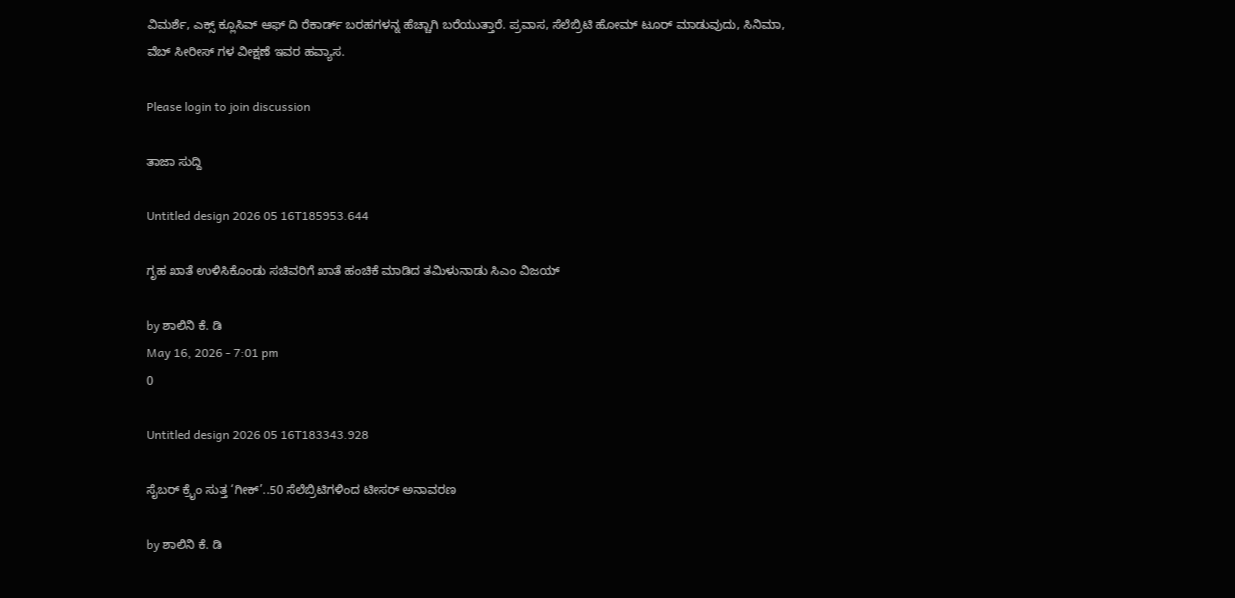ವಿಮರ್ಶೆ, ಎಕ್ಸ್ ಕ್ಲೂಸಿವ್ ಆಫ್ ದಿ ರೆಕಾರ್ಡ್ ಬರಹಗಳನ್ನ ಹೆಚ್ಚಾಗಿ ಬರೆಯುತ್ತಾರೆ. ಪ್ರವಾಸ, ಸೆಲೆಬ್ರಿಟಿ ಹೋಮ್ ಟೂರ್ ಮಾಡುವುದು, ಸಿನಿಮಾ, ವೆಬ್ ಸೀರೀಸ್ ಗಳ ವೀಕ್ಷಣೆ ಇವರ ಹವ್ಯಾಸ.

Please login to join discussion

ತಾಜಾ ಸುದ್ದಿ

Untitled design 2026 05 16T185953.644

ಗೃಹ ಖಾತೆ ಉಳಿಸಿಕೊಂಡು ಸಚಿವರಿಗೆ ಖಾತೆ ಹಂಚಿಕೆ ಮಾಡಿದ ತಮಿಳುನಾಡು ಸಿಎಂ ವಿಜಯ್

by ಶಾಲಿನಿ ಕೆ. ಡಿ
May 16, 2026 - 7:01 pm
0

Untitled design 2026 05 16T183343.928

ಸೈಬರ್ ಕ್ರೈಂ ಸುತ್ತ ‘ಗೀಕ್’..50 ಸೆಲೆಬ್ರಿಟಿಗಳಿಂದ ಟೀಸರ್ ಅನಾವರಣ

by ಶಾಲಿನಿ ಕೆ. ಡಿ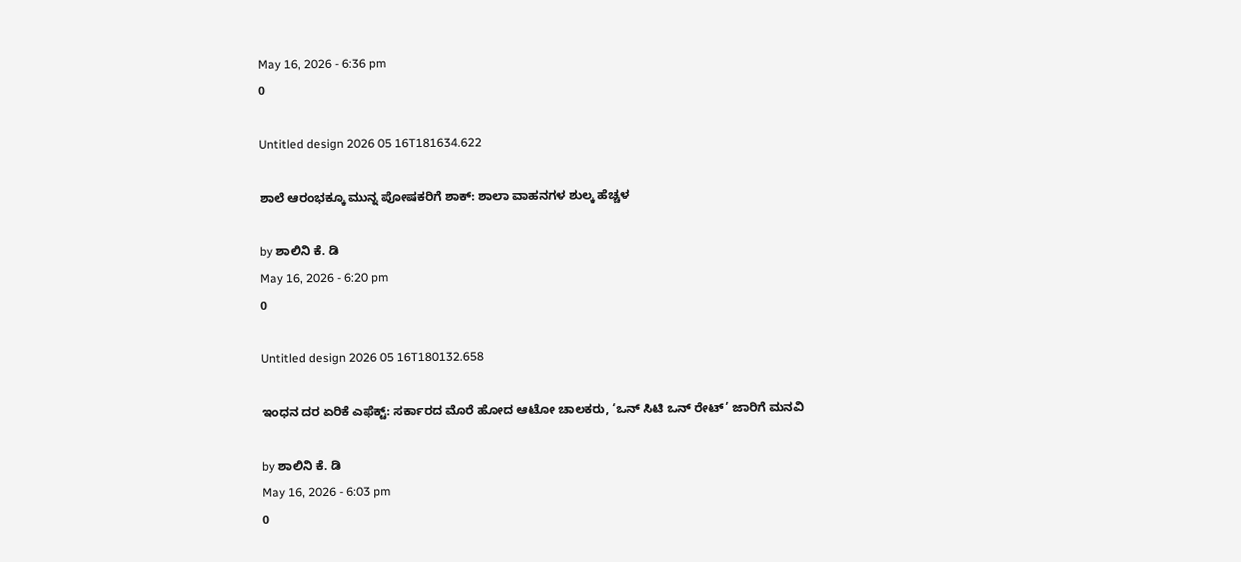May 16, 2026 - 6:36 pm
0

Untitled design 2026 05 16T181634.622

ಶಾಲೆ ಆರಂಭಕ್ಕೂ ಮುನ್ನ ಪೋಷಕರಿಗೆ ಶಾಕ್: ಶಾಲಾ ವಾಹನಗಳ ಶುಲ್ಕ ಹೆಚ್ಚಳ

by ಶಾಲಿನಿ ಕೆ. ಡಿ
May 16, 2026 - 6:20 pm
0

Untitled design 2026 05 16T180132.658

ಇಂಧನ ದರ ಏರಿಕೆ ಎಫೆಕ್ಟ್‌‌: ಸರ್ಕಾರದ ಮೊರೆ ಹೋದ ಆಟೋ ಚಾಲಕರು, ‘ಒನ್ ಸಿಟಿ ಒನ್ ರೇಟ್’ ಜಾರಿಗೆ ಮನವಿ

by ಶಾಲಿನಿ ಕೆ. ಡಿ
May 16, 2026 - 6:03 pm
0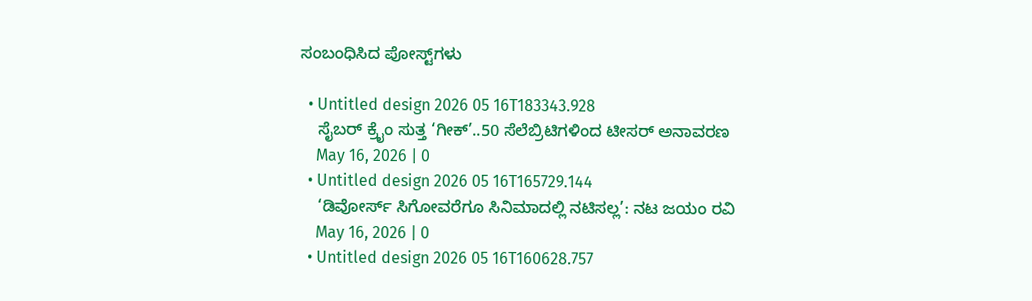ಸಂಬಂಧಿಸಿದ ಪೋಸ್ಟ್‌ಗಳು

  • Untitled design 2026 05 16T183343.928
    ಸೈಬರ್ ಕ್ರೈಂ ಸುತ್ತ ‘ಗೀಕ್’..50 ಸೆಲೆಬ್ರಿಟಿಗಳಿಂದ ಟೀಸರ್ ಅನಾವರಣ
    May 16, 2026 | 0
  • Untitled design 2026 05 16T165729.144
    ‘ಡಿವೋರ್ಸ್ ಸಿಗೋವರೆಗೂ ಸಿನಿಮಾದಲ್ಲಿ ನಟಿಸಲ್ಲ’: ನಟ ಜಯಂ ರವಿ
    May 16, 2026 | 0
  • Untitled design 2026 05 16T160628.757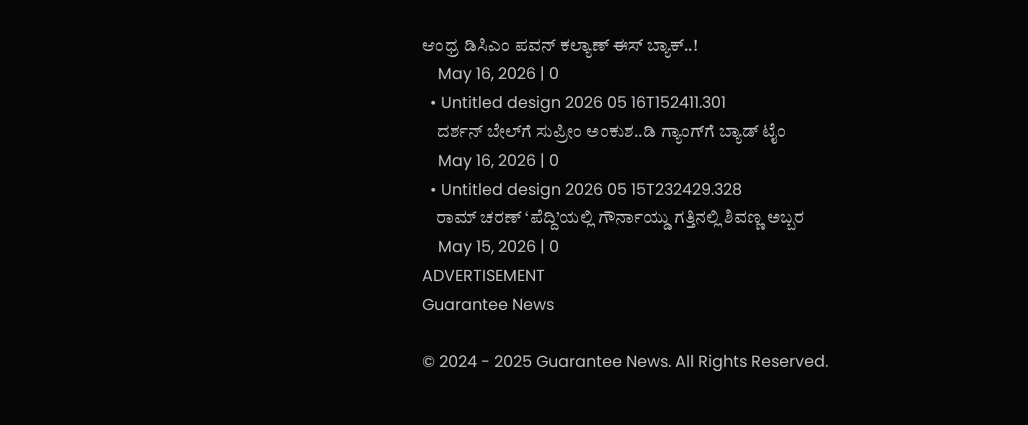ಆಂಧ್ರ ಡಿಸಿಎಂ ಪವನ್ ಕಲ್ಯಾಣ್ ಈಸ್ ಬ್ಯಾಕ್..!
    May 16, 2026 | 0
  • Untitled design 2026 05 16T152411.301
    ದರ್ಶನ್ ಬೇಲ್‌ಗೆ ಸುಪ್ರೀಂ ಅಂಕುಶ..ಡಿ ಗ್ಯಾಂಗ್‌ಗೆ ಬ್ಯಾಡ್ ಟೈಂ
    May 16, 2026 | 0
  • Untitled design 2026 05 15T232429.328
    ರಾಮ್ ಚರಣ್ ‘ಪೆದ್ದಿ’ಯಲ್ಲಿ ಗೌರ್ನಾಯ್ಡು ಗತ್ತಿನಲ್ಲಿ ಶಿವಣ್ಣ ಅಬ್ಬರ
    May 15, 2026 | 0
ADVERTISEMENT
Guarantee News

© 2024 - 2025 Guarantee News. All Rights Reserved.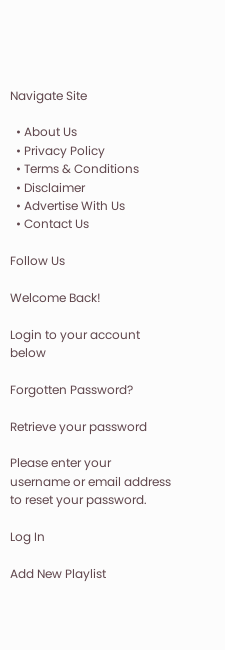Navigate Site

  • About Us
  • Privacy Policy
  • Terms & Conditions
  • Disclaimer
  • Advertise With Us
  • Contact Us

Follow Us

Welcome Back!

Login to your account below

Forgotten Password?

Retrieve your password

Please enter your username or email address to reset your password.

Log In

Add New Playlist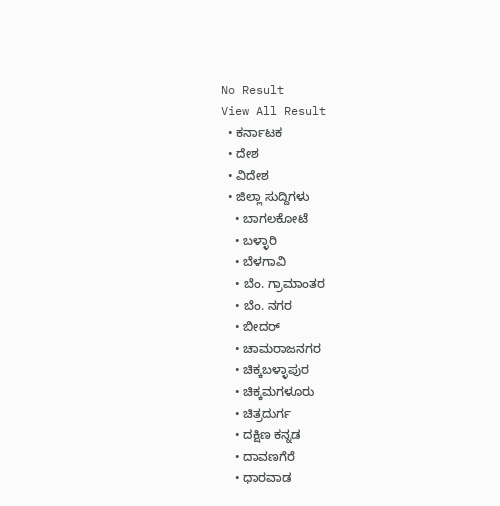No Result
View All Result
  • ಕರ್ನಾಟಕ
  • ದೇಶ
  • ವಿದೇಶ
  • ಜಿಲ್ಲಾ ಸುದ್ದಿಗಳು
    • ಬಾಗಲಕೋಟೆ
    • ಬಳ್ಳಾರಿ
    • ಬೆಳಗಾವಿ
    • ಬೆಂ. ಗ್ರಾಮಾಂತರ
    • ಬೆಂ. ನಗರ
    • ಬೀದರ್
    • ಚಾಮರಾಜನಗರ
    • ಚಿಕ್ಕಬಳ್ಳಾಪುರ
    • ಚಿಕ್ಕಮಗಳೂರು
    • ಚಿತ್ರದುರ್ಗ
    • ದಕ್ಷಿಣ ಕನ್ನಡ
    • ದಾವಣಗೆರೆ
    • ಧಾರವಾಡ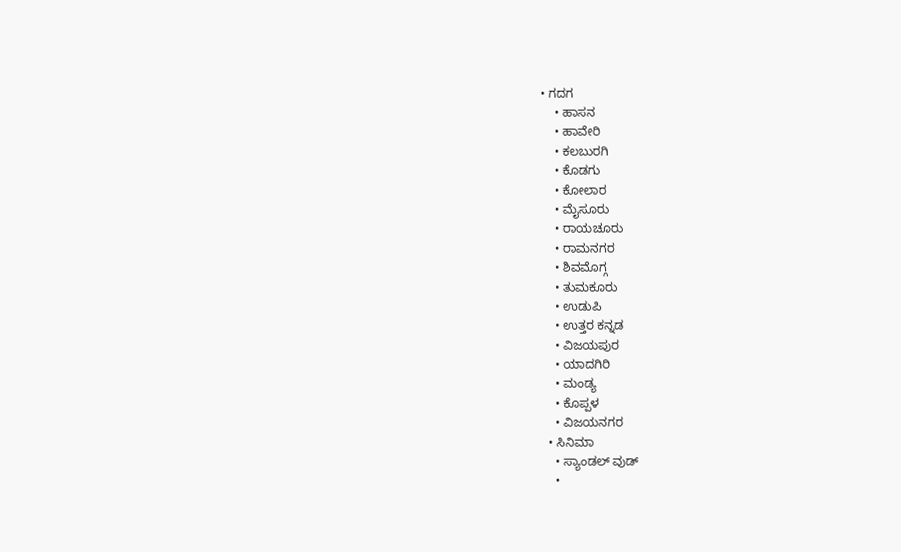• ಗದಗ
    • ಹಾಸನ
    • ಹಾವೇರಿ
    • ಕಲಬುರಗಿ
    • ಕೊಡಗು
    • ಕೋಲಾರ
    • ಮೈಸೂರು
    • ರಾಯಚೂರು
    • ರಾಮನಗರ
    • ಶಿವಮೊಗ್ಗ
    • ತುಮಕೂರು
    • ಉಡುಪಿ
    • ಉತ್ತರ ಕನ್ನಡ
    • ವಿಜಯಪುರ
    • ಯಾದಗಿರಿ
    • ಮಂಡ್ಯ
    • ಕೊಪ್ಪಳ
    • ವಿಜಯನಗರ
  • ಸಿನಿಮಾ
    • ಸ್ಯಾಂಡಲ್ ವುಡ್
    •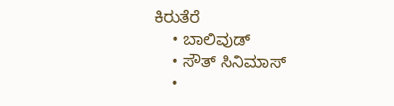ಕಿರುತೆರೆ
    • ಬಾಲಿವುಡ್
    • ಸೌತ್ ಸಿನಿಮಾಸ್
    •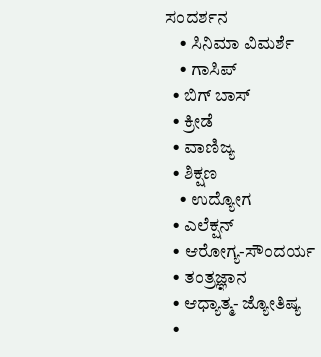ಸಂದರ್ಶನ
    • ಸಿನಿಮಾ ವಿಮರ್ಶೆ
    • ಗಾಸಿಪ್
  • ಬಿಗ್ ಬಾಸ್
  • ಕ್ರೀಡೆ
  • ವಾಣಿಜ್ಯ
  • ಶಿಕ್ಷಣ
    • ಉದ್ಯೋಗ
  • ಎಲೆಕ್ಷನ್
  • ಆರೋಗ್ಯ-ಸೌಂದರ್ಯ
  • ತಂತ್ರಜ್ಞಾನ
  • ಆಧ್ಯಾತ್ಮ- ಜ್ಯೋತಿಷ್ಯ
  •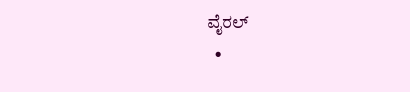ವೈರಲ್
  •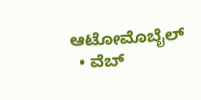ಆಟೋಮೊಬೈಲ್
  • ವೆಬ್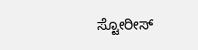ಸ್ಟೋರೀಸ್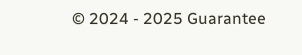© 2024 - 2025 Guarantee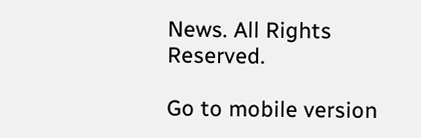News. All Rights Reserved.

Go to mobile version